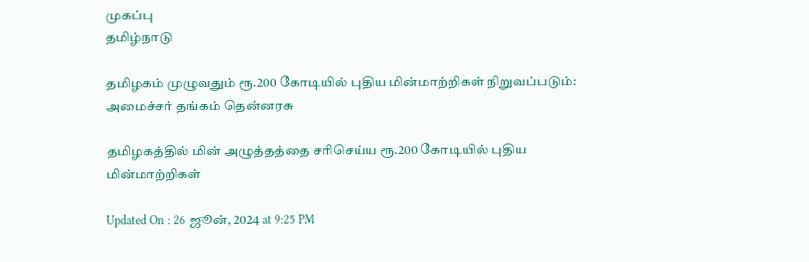முகப்பு
தமிழ்நாடு

தமிழகம் முழுவதும் ரூ.200 கோடியில் புதிய மின்மாற்றிகள் நிறுவப்படும்: அமைச்சர் தங்கம் தென்னரசு

தமிழகத்தில் மின் அழுத்தத்தை சரிசெய்ய ரூ.200 கோடியில் புதிய மின்மாற்றிகள்

Updated On : 26 ஜூன், 2024 at 9:25 PM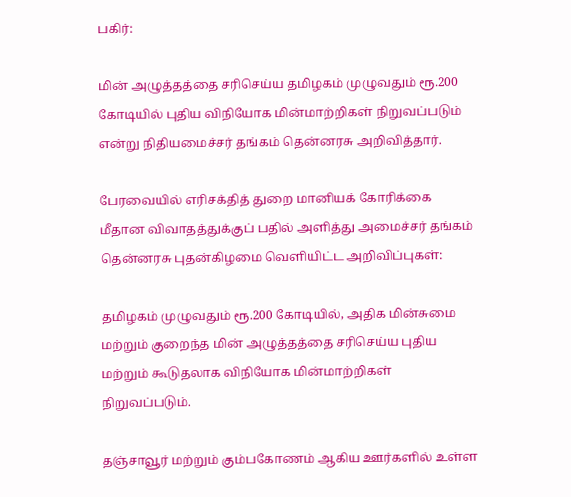பகிர்:

மின் அழுத்தத்தை சரிசெய்ய தமிழகம் முழுவதும் ரூ.200 கோடியில் புதிய விநியோக மின்மாற்றிகள் நிறுவப்படும் என்று நிதியமைச்சர் தங்கம் தென்னரசு அறிவித்தார்.

பேரவையில் எரிசக்தித் துறை மானியக் கோரிக்கை மீதான விவாதத்துக்குப் பதில் அளித்து அமைச்சர் தங்கம் தென்னரசு புதன்கிழமை வெளியிட்ட அறிவிப்புகள்:

தமிழகம் முழுவதும் ரூ.200 கோடியில், அதிக மின்சுமை மற்றும் குறைந்த மின் அழுத்தத்தை சரிசெய்ய புதிய மற்றும் கூடுதலாக விநியோக மின்மாற்றிகள் நிறுவப்படும்.

தஞ்சாவூர் மற்றும் கும்பகோணம் ஆகிய ஊர்களில் உள்ள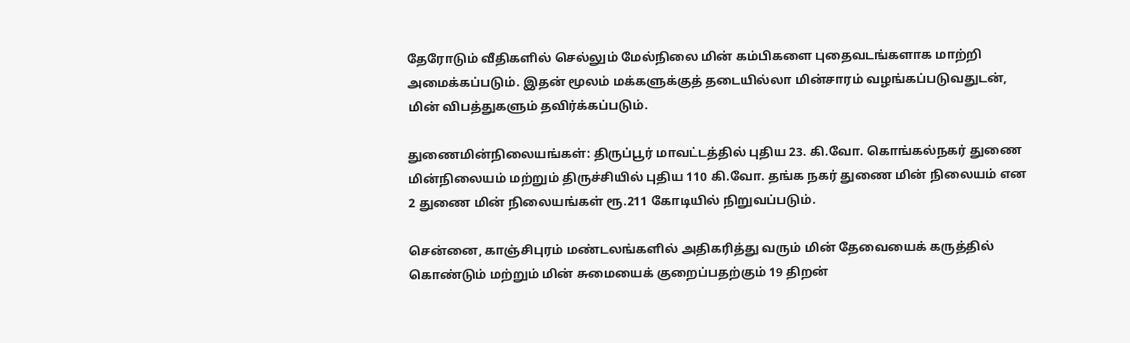தேரோடும் வீதிகளில் செல்லும் மேல்நிலை மின் கம்பிகளை புதைவடங்களாக மாற்றி அமைக்கப்படும். இதன் மூலம் மக்களுக்குத் தடையில்லா மின்சாரம் வழங்கப்படுவதுடன், மின் விபத்துகளும் தவிர்க்கப்படும்.

துணைமின்நிலையங்கள்: திருப்பூர் மாவட்டத்தில் புதிய 23. கி.வோ. கொங்கல்நகர் துணை மின்நிலையம் மற்றும் திருச்சியில் புதிய 110 கி.வோ. தங்க நகர் துணை மின் நிலையம் என 2 துணை மின் நிலையங்கள் ரூ.211 கோடியில் நிறுவப்படும்.

சென்னை, காஞ்சிபுரம் மண்டலங்களில் அதிகரித்து வரும் மின் தேவையைக் கருத்தில் கொண்டும் மற்றும் மின் சுமையைக் குறைப்பதற்கும் 19 திறன்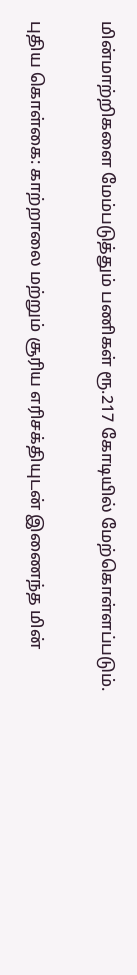மின்மாற்றிகளை மேம்படுத்தும் பணிகள் ரூ.217 கோடியில் மேற்கொள்ளப்படும்.

புதிய கொள்கை: காற்றாலை மற்றும் சூரிய எரிசக்தியுடன் இணைந்த மின்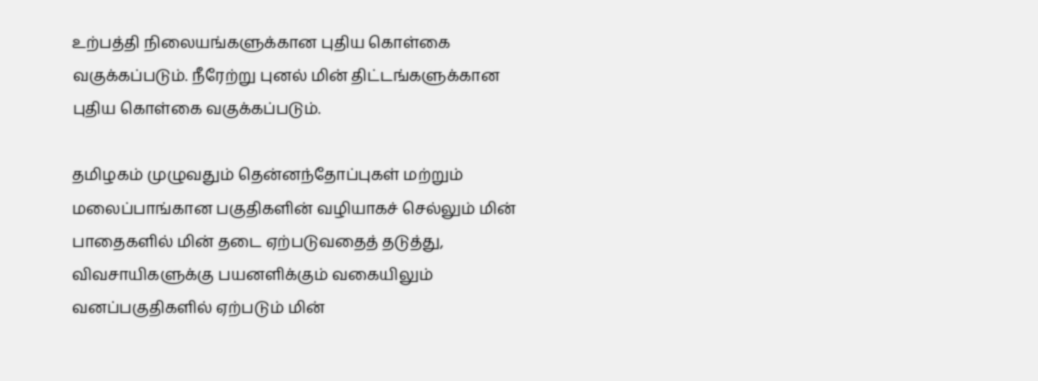உற்பத்தி நிலையங்களுக்கான புதிய கொள்கை வகுக்கப்படும். நீரேற்று புனல் மின் திட்டங்களுக்கான புதிய கொள்கை வகுக்கப்படும்.

தமிழகம் முழுவதும் தென்னந்தோப்புகள் மற்றும் மலைப்பாங்கான பகுதிகளின் வழியாகச் செல்லும் மின் பாதைகளில் மின் தடை ஏற்படுவதைத் தடுத்து, விவசாயிகளுக்கு பயனளிக்கும் வகையிலும் வனப்பகுதிகளில் ஏற்படும் மின்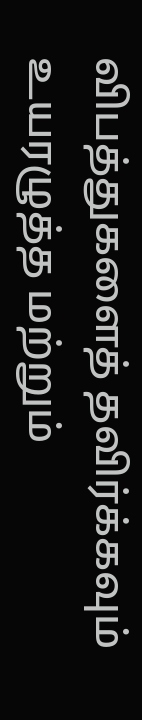விபத்துகளைத் தவிர்க்கவும் உயரழுத்த மற்றும்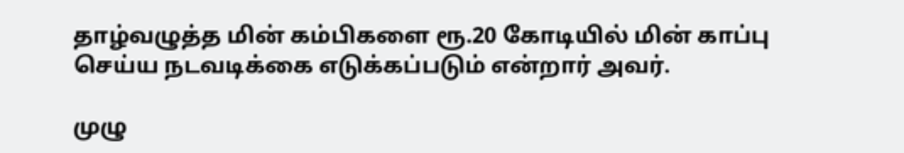தாழ்வழுத்த மின் கம்பிகளை ரூ.20 கோடியில் மின் காப்பு செய்ய நடவடிக்கை எடுக்கப்படும் என்றார் அவர்.

முழு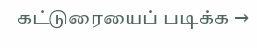கட்டுரையைப் படிக்க →